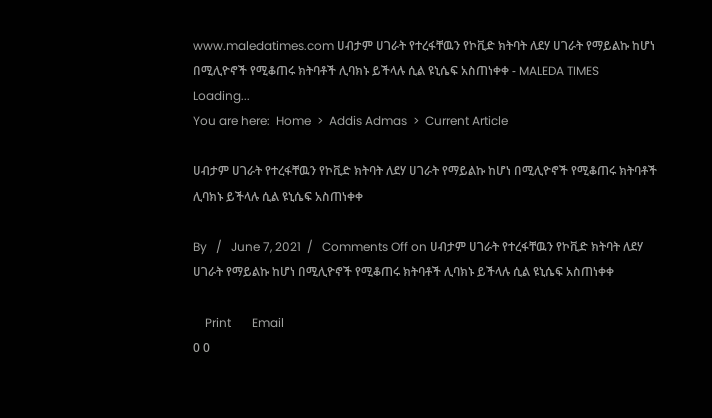www.maledatimes.com ሀብታም ሀገራት የተረፋቸዉን የኮቪድ ክትባት ለደሃ ሀገራት የማይልኩ ከሆነ በሚሊዮኖች የሚቆጠሩ ክትባቶች ሊባክኑ ይችላሉ ሲል ዩኒሴፍ አስጠነቀቀ - MALEDA TIMES
Loading...
You are here:  Home  >  Addis Admas  >  Current Article

ሀብታም ሀገራት የተረፋቸዉን የኮቪድ ክትባት ለደሃ ሀገራት የማይልኩ ከሆነ በሚሊዮኖች የሚቆጠሩ ክትባቶች ሊባክኑ ይችላሉ ሲል ዩኒሴፍ አስጠነቀቀ

By   /   June 7, 2021  /   Comments Off on ሀብታም ሀገራት የተረፋቸዉን የኮቪድ ክትባት ለደሃ ሀገራት የማይልኩ ከሆነ በሚሊዮኖች የሚቆጠሩ ክትባቶች ሊባክኑ ይችላሉ ሲል ዩኒሴፍ አስጠነቀቀ

    Print       Email
0 0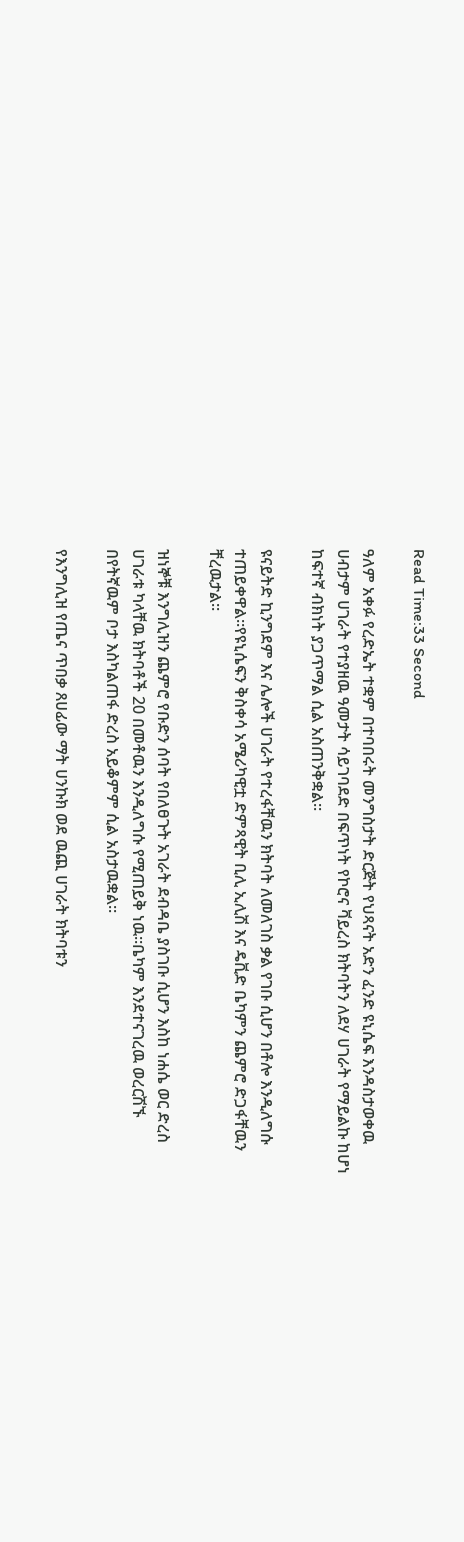Read Time:33 Second

ዓለም አቀፉ የረድኤት ተቋም በተባበሩት መንግስታት ድርጅት የህጻናት አድን ፈንድ ዩኒሴፍ እንዳስታወቀዉ ሀብታም ሀገራት የተያዘዉ ዓመታት ሳይገባደድ በፍጥነት የኮሮና ቫይረስ ክትባትን ለደሃ ሀገራት የማይልኩ ከሆነ ከፍተኛ ብክነት ያጋጥማል ሲል አስጠንቅቋል፡፡

ዩናይትድ ኪንግደም እና ሌሎች ሀገራት የተረፋቸዉን ክትባት ለመለገስ ቃል የገቡ ሲሆን በቶሎ እንዲለግሱ ተጠይቀዋል፡፡የዩኒሴፍን ቅስቀሳ አሜሪካዊቷ ድምጻዊት ቢሊ ኢሊሽ እና ዴቪድ ቤካምን ጨምሮ ድጋፋቸዉን ቸረዉታል፡፡

ዝነኞቹ እንግሊዝን ጨምሮ የቡድን ሰባት የበለፀጉት አገራት ደብዳቤ ያስገቡ ሲሆን እስከ ነሐሴ ወር ድረስ ሀገራቱ ካላቸዉ ክትባቶች 20 በመቶዉን እንዲለግሱ የሚጠይቅ ነዉ፡፡ቤካም እንደተናገረዉ ወረርሽኙ በየትኛዉም ቦታ እስካልጠፋ ድረስ አይቆምም ሲል አስታዉቋል፡፡

የእንግሊዝ የጤና ጥበቃ ጸሀፊው ማት ሀንኩክ ወደ ዉጪ ሀገራት ክትባቱን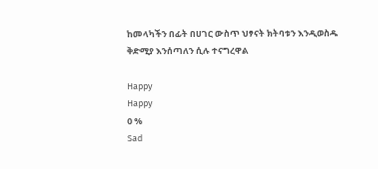ከመላካችን በፊት በሀገር ውስጥ ህፃናት ክትባቱን እንዲወስዱ ቅድሚያ እንሰጣለን ሲሉ ተናግረዋል

Happy
Happy
0 %
Sad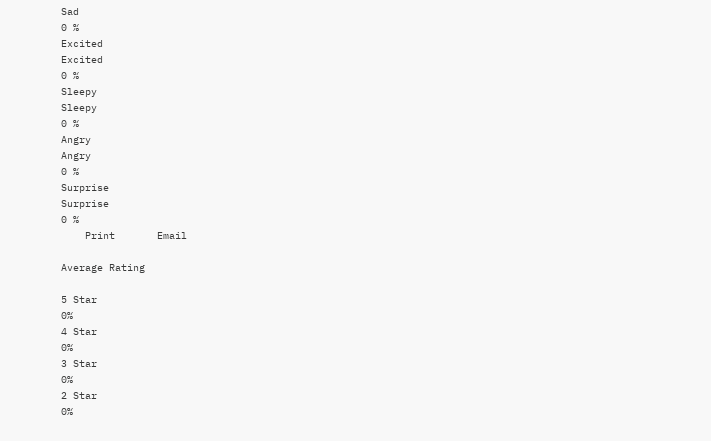Sad
0 %
Excited
Excited
0 %
Sleepy
Sleepy
0 %
Angry
Angry
0 %
Surprise
Surprise
0 %
    Print       Email

Average Rating

5 Star
0%
4 Star
0%
3 Star
0%
2 Star
0%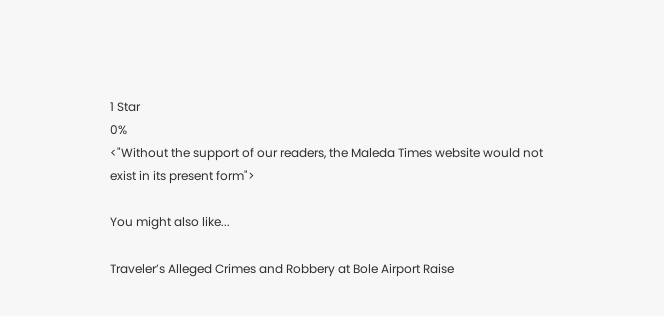1 Star
0%
<"Without the support of our readers, the Maleda Times website would not exist in its present form">

You might also like...

Traveler’s Alleged Crimes and Robbery at Bole Airport Raise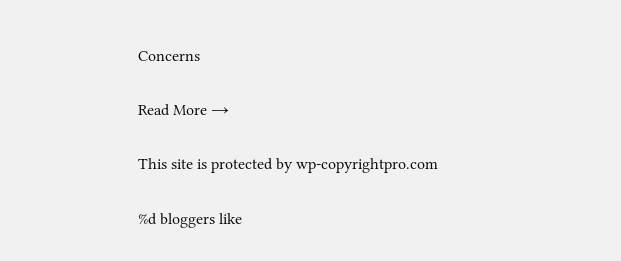Concerns

Read More →

This site is protected by wp-copyrightpro.com

%d bloggers like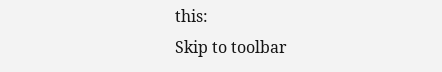this:
Skip to toolbar